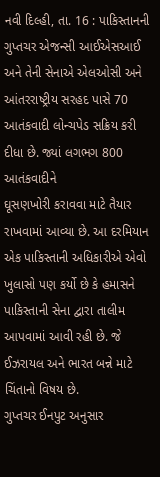નવી દિલ્હી, તા. 16 : પાકિસ્તાનની
ગુપ્તચર એજન્સી આઈએસઆઈ અને તેની સેનાએ એલઓસી અને આંતરરાષ્ટ્રીય સરહદ પાસે 70 આતંકવાદી લોન્ચપેડ સક્રિય કરી
દીધા છે. જ્યાં લગભગ 800 આતંકવાદીને
ઘૂસણખોરી કરાવવા માટે તૈયાર રાખવામાં આવ્યા છે. આ દરમિયાન એક પાકિસ્તાની અધિકારીએ એવો
ખુલાસો પણ કર્યો છે કે હમાસને પાકિસ્તાની સેના દ્વારા તાલીમ આપવામાં આવી રહી છે. જે
ઈઝરાયલ અને ભારત બન્ને માટે ચિંતાનો વિષય છે.
ગુપ્તચર ઈનપુટ અનુસાર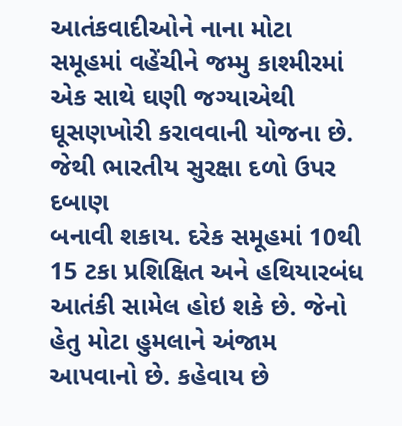આતંકવાદીઓને નાના મોટા સમૂહમાં વહેંચીને જમ્મુ કાશ્મીરમાં
એક સાથે ઘણી જગ્યાએથી ઘૂસણખોરી કરાવવાની યોજના છે. જેથી ભારતીય સુરક્ષા દળો ઉપર દબાણ
બનાવી શકાય. દરેક સમૂહમાં 10થી 15 ટકા પ્રશિક્ષિત અને હથિયારબંધ
આતંકી સામેલ હોઇ શકે છે. જેનો હેતુ મોટા હુમલાને અંજામ આપવાનો છે. કહેવાય છે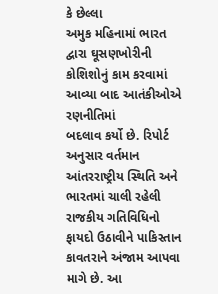કે છેલ્લા
અમુક મહિનામાં ભારત દ્વારા ઘૂસણખોરીની કોશિશોનું કામ કરવામાં આવ્યા બાદ આતંકીઓએ રણનીતિમાં
બદલાવ કર્યો છે. રિપોર્ટ અનુસાર વર્તમાન આંતરરાષ્ટ્રીય સ્થિતિ અને ભારતમાં ચાલી રહેલી
રાજકીય ગતિવિધિનો ફાયદો ઉઠાવીને પાકિસ્તાન કાવતરાને અંજામ આપવા માગે છે. આ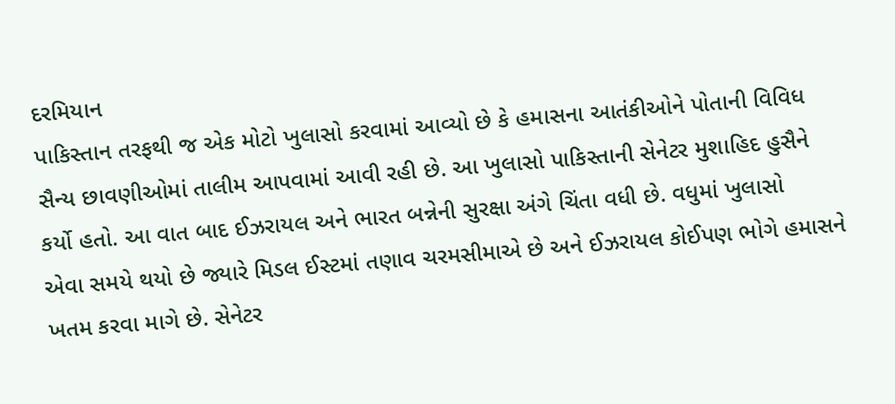દરમિયાન
પાકિસ્તાન તરફથી જ એક મોટો ખુલાસો કરવામાં આવ્યો છે કે હમાસના આતંકીઓને પોતાની વિવિધ
સૈન્ય છાવણીઓમાં તાલીમ આપવામાં આવી રહી છે. આ ખુલાસો પાકિસ્તાની સેનેટર મુશાહિદ હુસૈને
કર્યો હતો. આ વાત બાદ ઈઝરાયલ અને ભારત બન્નેની સુરક્ષા અંગે ચિંતા વધી છે. વધુમાં ખુલાસો
એવા સમયે થયો છે જ્યારે મિડલ ઈસ્ટમાં તણાવ ચરમસીમાએ છે અને ઈઝરાયલ કોઈપણ ભોગે હમાસને
ખતમ કરવા માગે છે. સેનેટર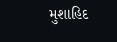મુશાહિદ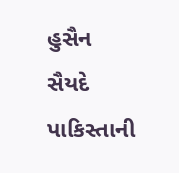હુસૈન સૈયદે પાકિસ્તાની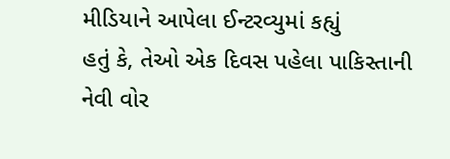મીડિયાને આપેલા ઈન્ટરવ્યુમાં કહ્યું
હતું કે, તેઓ એક દિવસ પહેલા પાકિસ્તાની નેવી વોર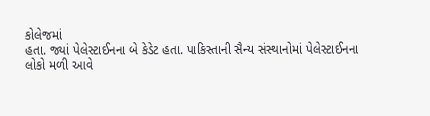કોલેજમાં
હતા. જ્યાં પેલેસ્ટાઈનના બે કેડેટ હતા. પાકિસ્તાની સૈન્ય સંસ્થાનોમાં પેલેસ્ટાઈનના
લોકો મળી આવે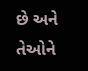છે અને તેઓને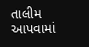તાલીમ આપવામાં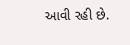આવી રહી છે.